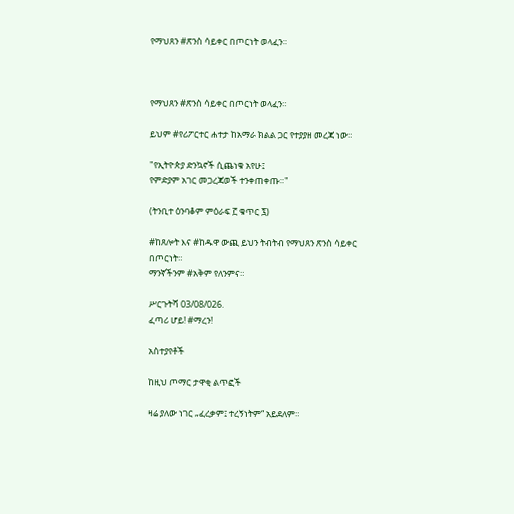የማህጸን #ጽንስ ሳይቀር በጦርነት ወላፈን።



የማህጸን #ጽንስ ሳይቀር በጦርነት ወላፈን።

ይህም #የሪፖርተር ሐተታ ከአማራ ክልል ጋር የተያያዘ መረጃ ነው።

"የኢትዮጵያ ድንኳኖች ሲጨነቁ አየሁ፤
የምድያም አገር መጋረጃወች ተንቀጠቀጡ።"

(ትንቢተ ዕንባቆም ምዕራፍ ፫ ቁጥር ፯)

#ከጸሎት እና #ከዱዋ ውጪ ይህን ትብትብ የማህጸን ጽንስ ሳይቀር በጦርነት።
ማንኛችንም #አቅም የለንምና።

ሥርጉትሻ 03/08/026.
ፈጣሪ ሆይ! #ማረን!

አስተያየቶች

ከዚህ ጦማር ታዋቂ ልጥፎች

ዛሬ ያለው ነገር „ፈረቃም፤ ተረኝነትም“ አይደለም።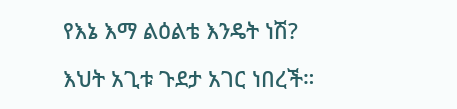የእኔ እማ ልዕልቴ እንዴት ነሽ?

እህት አጊቱ ጉደታ አገር ነበረች።